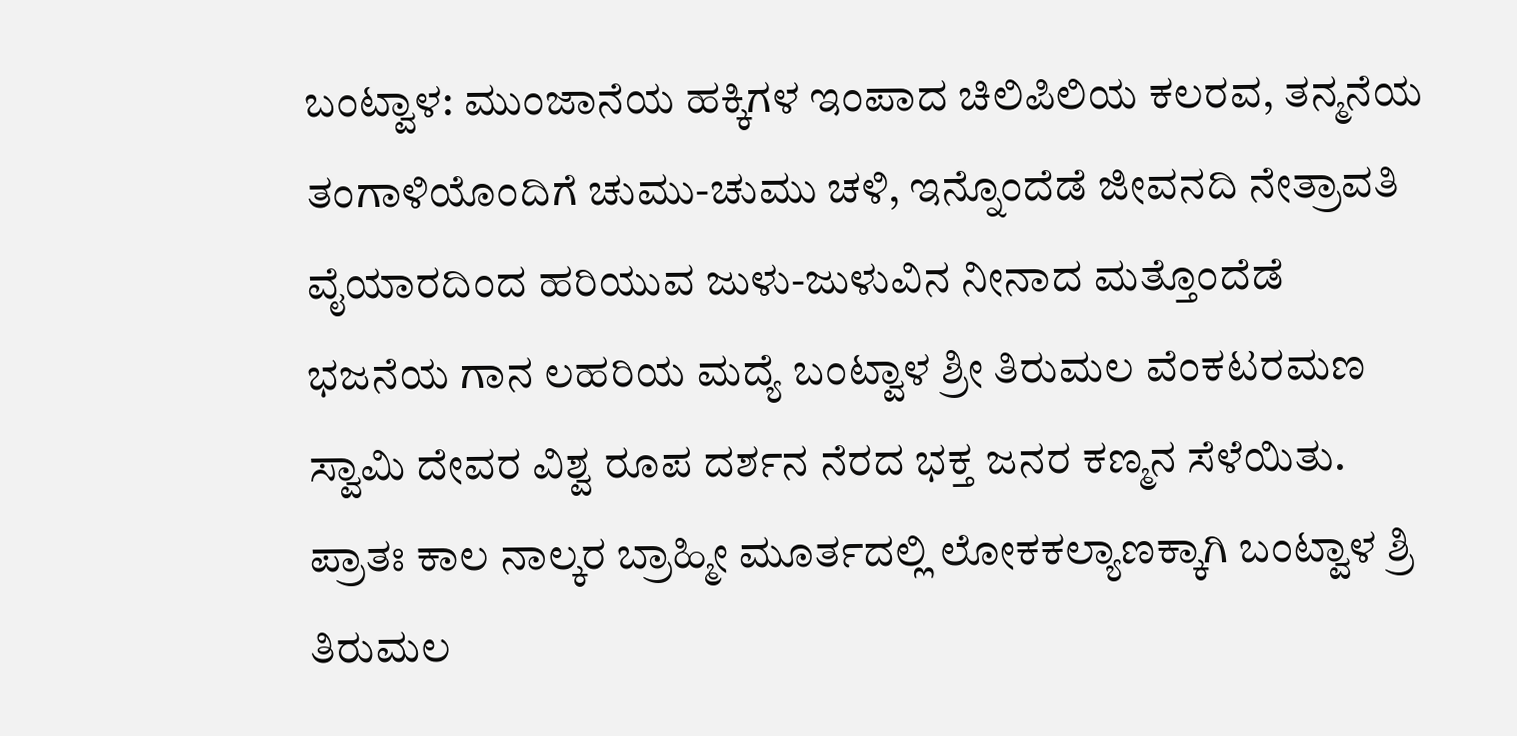ಬಂಟ್ವಾಳ: ಮುಂಜಾನೆಯ ಹಕ್ಕಿಗಳ ಇಂಪಾದ ಚಿಲಿಪಿಲಿಯ ಕಲರವ, ತನ್ಮನೆಯ ತಂಗಾಳಿಯೊಂದಿಗೆ ಚುಮು-ಚುಮು ಚಳಿ, ಇನ್ನೊಂದೆಡೆ ಜೀವನದಿ ನೇತ್ರಾವತಿ ವೈಯಾರದಿಂದ ಹರಿಯುವ ಜುಳು-ಜುಳುವಿನ ನೀನಾದ ಮತ್ತೊಂದೆಡೆ ಭಜನೆಯ ಗಾನ ಲಹರಿಯ ಮದ್ಯೆ ಬಂಟ್ವಾಳ ಶ್ರೀ ತಿರುಮಲ ವೆಂಕಟರಮಣ ಸ್ವಾಮಿ ದೇವರ ವಿಶ್ವ ರೂಪ ದರ್ಶನ ನೆರದ ಭಕ್ತ ಜನರ ಕಣ್ಮನ ಸೆಳೆಯಿತು.
ಪ್ರಾತಃ ಕಾಲ ನಾಲ್ಕರ ಬ್ರಾಹ್ಮೀ ಮೂರ್ತದಲ್ಲಿ ಲೋಕಕಲ್ಯಾಣಕ್ಕಾಗಿ ಬಂಟ್ವಾಳ ಶ್ರಿ ತಿರುಮಲ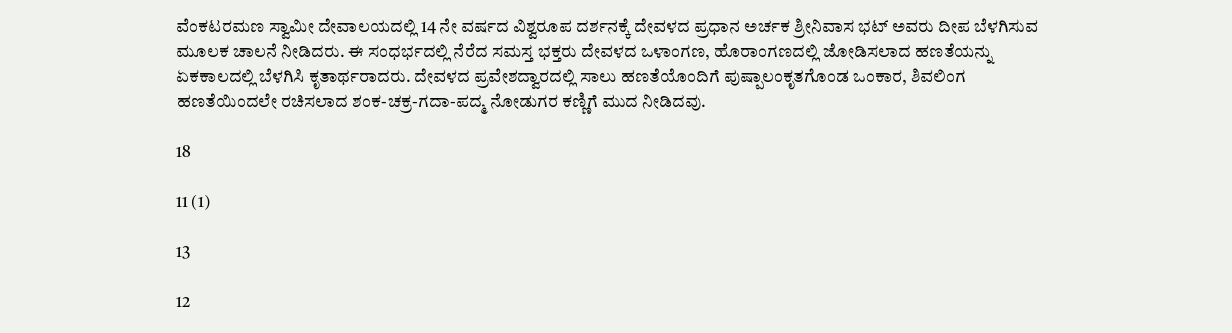ವೆಂಕಟರಮಣ ಸ್ವಾಮೀ ದೇವಾಲಯದಲ್ಲಿ 14 ನೇ ವರ್ಷದ ವಿಶ್ವರೂಪ ದರ್ಶನಕ್ಕೆ ದೇವಳದ ಪ್ರಧಾನ ಅರ್ಚಕ ಶ್ರೀನಿವಾಸ ಭಟ್ ಅವರು ದೀಪ ಬೆಳಗಿಸುವ ಮೂಲಕ ಚಾಲನೆ ನೀಡಿದರು. ಈ ಸಂಧರ್ಭದಲ್ಲಿ ನೆರೆದ ಸಮಸ್ತ ಭಕ್ತರು ದೇವಳದ ಒಳಾಂಗಣ, ಹೊರಾಂಗಣದಲ್ಲಿ ಜೋಡಿಸಲಾದ ಹಣತೆಯನ್ನು ಏಕಕಾಲದಲ್ಲಿ ಬೆಳಗಿಸಿ ಕೃತಾರ್ಥರಾದರು. ದೇವಳದ ಪ್ರವೇಶದ್ವಾರದಲ್ಲಿ ಸಾಲು ಹಣತೆಯೊಂದಿಗೆ ಪುಷ್ಪಾಲಂಕೃತಗೊಂಡ ಒಂಕಾರ, ಶಿವಲಿಂಗ ಹಣತೆಯಿಂದಲೇ ರಚಿಸಲಾದ ಶಂಕ-ಚಕ್ರ-ಗದಾ-ಪದ್ಮ ನೋಡುಗರ ಕಣ್ಣಿಗೆ ಮುದ ನೀಡಿದವು.

18

11 (1)

13

12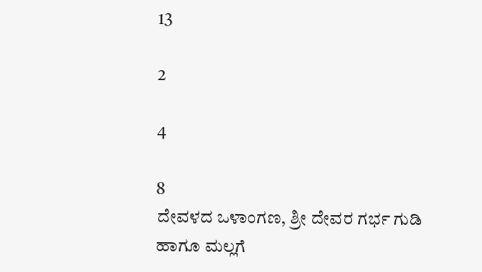13

2

4

8
ದೇವಳದ ಒಳಾಂಗಣ, ಶ್ರೀ ದೇವರ ಗರ್ಭ ಗುಡಿ ಹಾಗೂ ಮಲ್ಲಗೆ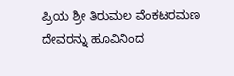ಪ್ರಿಯ ಶ್ರೀ ತಿರುಮಲ ವೆಂಕಟರಮಣ ದೇವರನ್ನು ಹೂವಿನಿಂದ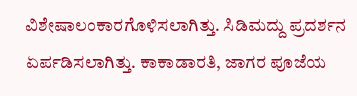ವಿಶೇಷಾಲಂಕಾರಗೊಳಿಸಲಾಗಿತ್ತು. ಸಿಡಿಮದ್ದು ಪ್ರದರ್ಶನ ಏರ್ಪಡಿಸಲಾಗಿತ್ತು. ಕಾಕಾಡಾರತಿ, ಜಾಗರ ಪೂಜೆಯ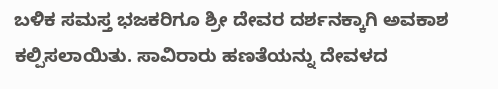ಬಳಿಕ ಸಮಸ್ತ ಭಜಕರಿಗೂ ಶ್ರೀ ದೇವರ ದರ್ಶನಕ್ಕಾಗಿ ಅವಕಾಶ ಕಲ್ಪಿಸಲಾಯಿತು. ಸಾವಿರಾರು ಹಣತೆಯನ್ನು ದೇವಳದ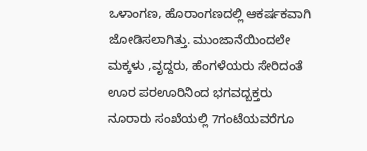ಒಳಾಂಗಣ, ಹೊರಾಂಗಣದಲ್ಲಿ ಆಕರ್ಷಕವಾಗಿ ಜೋಡಿಸಲಾಗಿತ್ತು. ಮುಂಜಾನೆಯಿಂದಲೇ ಮಕ್ಕಳು ,ವೃದ್ದರು, ಹೆಂಗಳೆಯರು ಸೇರಿದಂತೆ ಊರ ಪರಊರಿನಿಂದ ಭಗವದ್ಬಕ್ತರು ನೂರಾರು ಸಂಖೆಯಲ್ಲಿ 7ಗಂಟೆಯವರೆಗೂ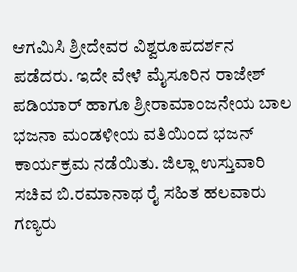ಆಗಮಿಸಿ ಶ್ರೀದೇವರ ವಿಶ್ವರೂಪದರ್ಶನ ಪಡೆದರು. ಇದೇ ವೇಳೆ ಮೈಸೂರಿನ ರಾಜೇಶ್ ಪಡಿಯಾರ್ ಹಾಗೂ ಶ್ರೀರಾಮಾಂಜನೇಯ ಬಾಲ ಭಜನಾ ಮಂಡಳೀಯ ವತಿಯಿಂದ ಭಜನ್ ಕಾರ್ಯಕ್ರಮ ನಡೆಯಿತು. ಜಿಲ್ಲಾ ಉಸ್ತುವಾರಿ ಸಚಿವ ಬಿ.ರಮಾನಾಥ ರೈ ಸಹಿತ ಹಲವಾರು ಗಣ್ಯರು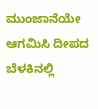ಮುಂಜಾನೆಯೇ ಆಗಮಿಸಿ ದೀಪದ ಬೆಳಕಿನಲ್ಲಿ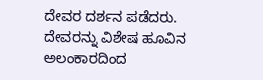ದೇವರ ದರ್ಶನ ಪಡೆದರು. ದೇವರನ್ನು ವಿಶೇಷ ಹೂವಿನ ಅಲಂಕಾರದಿಂದ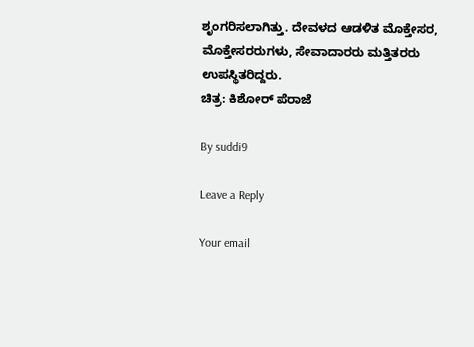ಶೃಂಗರಿಸಲಾಗಿತ್ತು. ದೇವಳದ ಆಡಳಿತ ಮೊಕ್ತೇಸರ, ಮೊಕ್ತೇಸರರುಗಳು, ಸೇವಾದಾರರು ಮತ್ತಿತರರು ಉಪಸ್ಥಿತರಿದ್ದರು.
ಚಿತ್ರ: ಕಿಶೋರ್ ಪೆರಾಜೆ

By suddi9

Leave a Reply

Your email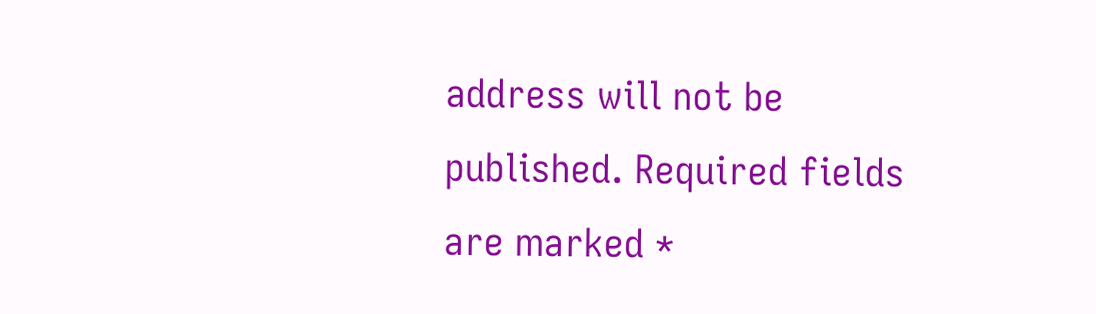address will not be published. Required fields are marked *